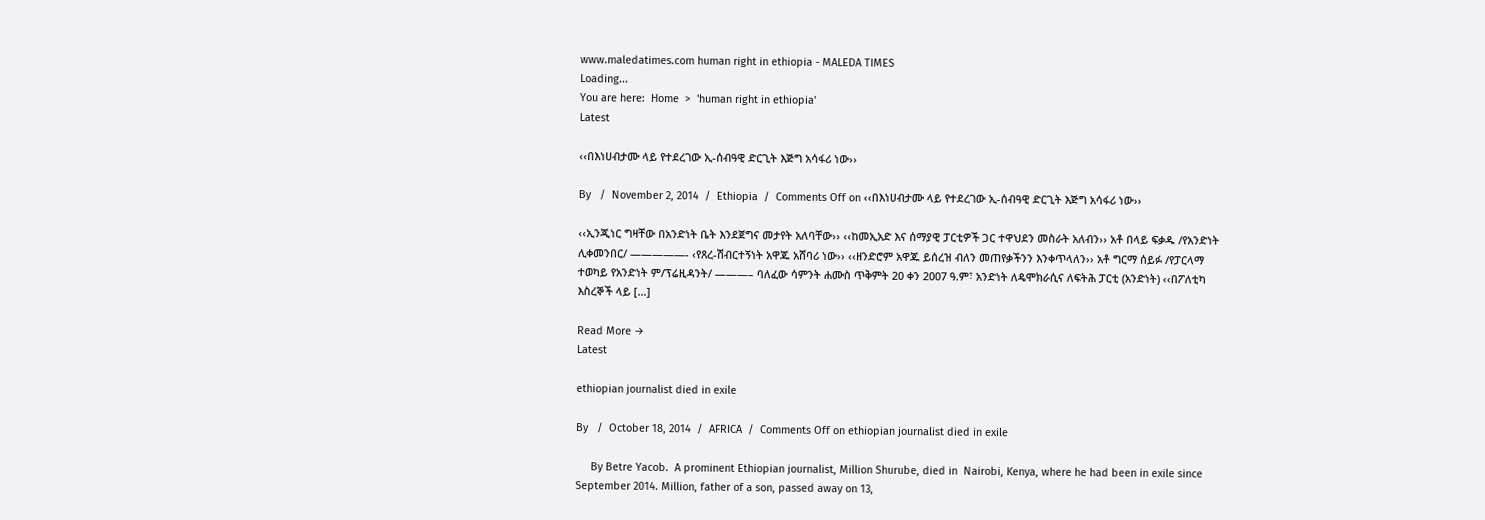www.maledatimes.com human right in ethiopia - MALEDA TIMES
Loading...
You are here:  Home  >  'human right in ethiopia'
Latest

‹‹በእነሀብታሙ ላይ የተደረገው ኢ-ሰብዓዊ ድርጊት እጅግ አሳፋሪ ነው››

By   /  November 2, 2014  /  Ethiopia  /  Comments Off on ‹‹በእነሀብታሙ ላይ የተደረገው ኢ-ሰብዓዊ ድርጊት እጅግ አሳፋሪ ነው››

‹‹ኢንጂነር ግዛቸው በአንድነት ቤት እንደጀግና መታየት አለባቸው›› ‹‹ከመኢአድ እና ሰማያዊ ፓርቲዎች ጋር ተዋህደን መስራት አለብን›› አቶ በላይ ፍቃዱ /የአንድነት ሊቀመንበር/ —————- ‹የጸረ-ሽብርተኝነት አዋጁ አሸባሪ ነው›› ‹‹ዘንድሮም አዋጁ ይሰረዝ ብለን መጠየቃችንን እንቀጥላለን›› አቶ ግርማ ሰይፉ /የፓርላማ ተወካይ የአንድነት ም/ፕሬዚዳንት/ ———– ባለፈው ሳምንት ሐሙስ ጥቅምት 20 ቀን 2007 ዓ.ም፣ አንድነት ለዴሞክራሲና ለፍትሕ ፓርቲ (አንድነት) ‹‹በፖለቲካ እስረኞች ላይ […]

Read More →
Latest

ethiopian journalist died in exile

By   /  October 18, 2014  /  AFRICA  /  Comments Off on ethiopian journalist died in exile

     By Betre Yacob.  A prominent Ethiopian journalist, Million Shurube, died in  Nairobi, Kenya, where he had been in exile since  September 2014. Million, father of a son, passed away on 13,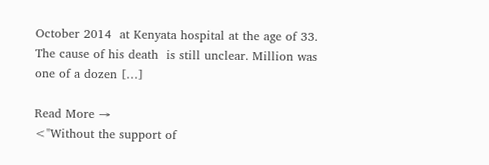October 2014  at Kenyata hospital at the age of 33. The cause of his death  is still unclear. Million was one of a dozen […]

Read More →
<"Without the support of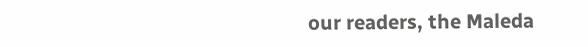our readers, the Maleda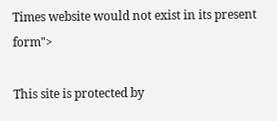Times website would not exist in its present form">

This site is protected by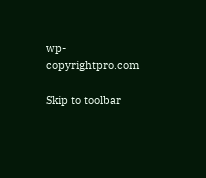wp-copyrightpro.com

Skip to toolbar